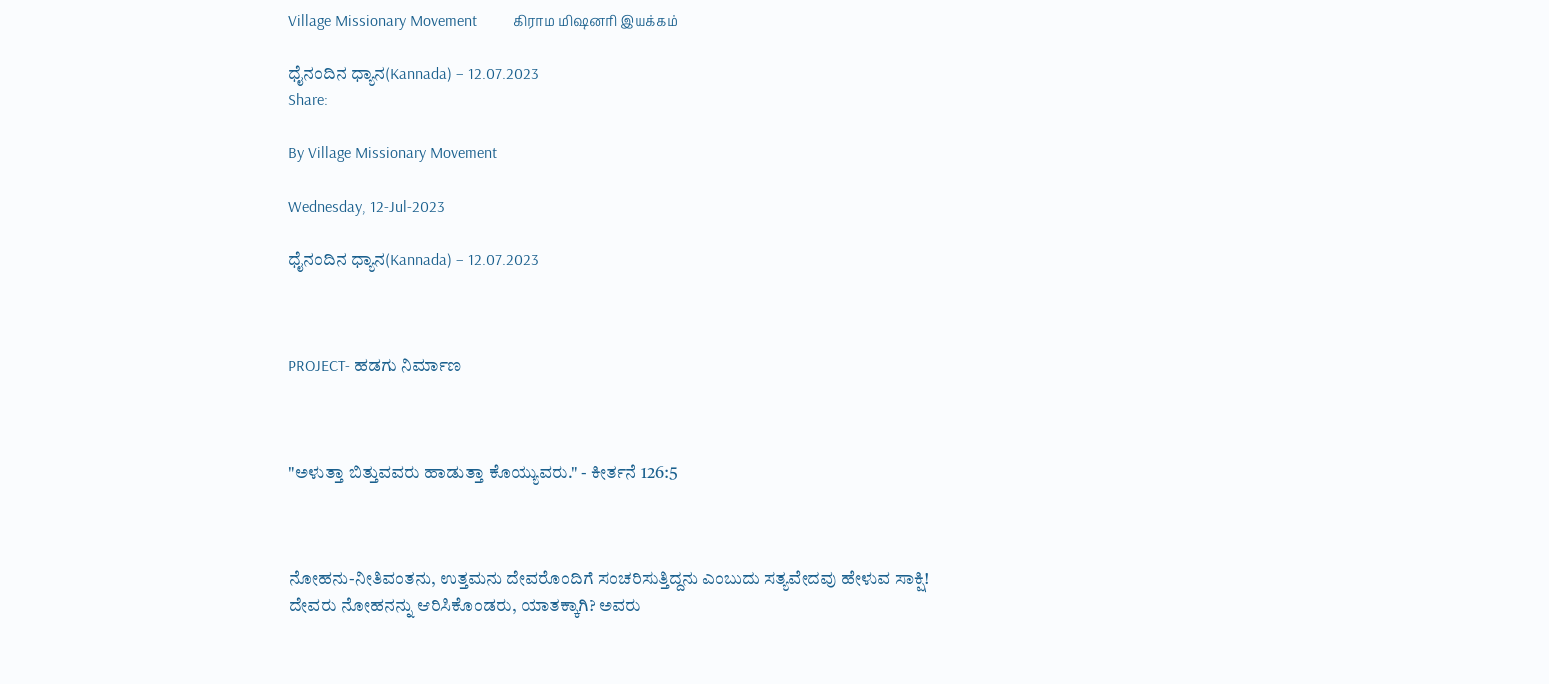Village Missionary Movement         கிராம மிஷனரி இயக்கம்

ಧೈನಂದಿನ ಧ್ಯಾನ(Kannada) – 12.07.2023
Share:

By Village Missionary Movement

Wednesday, 12-Jul-2023

ಧೈನಂದಿನ ಧ್ಯಾನ(Kannada) – 12.07.2023



PROJECT- ಹಡಗು ನಿರ್ಮಾಣ



"ಅಳುತ್ತಾ ಬಿತ್ತುವವರು ಹಾಡುತ್ತಾ ಕೊಯ್ಯುವರು." - ಕೀರ್ತನೆ 126:5



ನೋಹನು-ನೀತಿವಂತನು, ಉತ್ತಮನು ದೇವರೊಂದಿಗೆ ಸಂಚರಿಸುತ್ತಿದ್ದನು ಎಂಬುದು ಸತ್ಯವೇದವು ಹೇಳುವ ಸಾಕ್ಷಿ! ದೇವರು ನೋಹನನ್ನು ಆರಿಸಿಕೊಂಡರು, ಯಾತಕ್ಕಾಗಿ? ಅವರು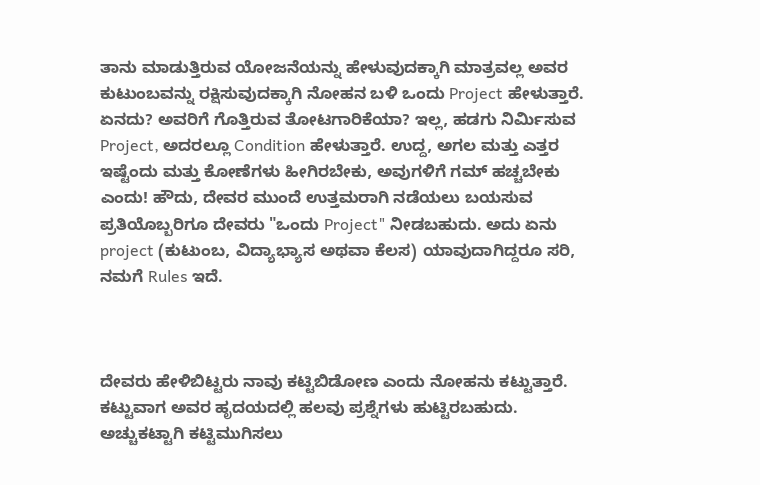ತಾನು ಮಾಡುತ್ತಿರುವ ಯೋಜನೆಯನ್ನು ಹೇಳುವುದಕ್ಕಾಗಿ ಮಾತ್ರವಲ್ಲ ಅವರ ಕುಟುಂಬವನ್ನು ರಕ್ಷಿಸುವುದಕ್ಕಾಗಿ ನೋಹನ ಬಳಿ ಒಂದು Project ಹೇಳುತ್ತಾರೆ. ಏನದು? ಅವರಿಗೆ ಗೊತ್ತಿರುವ ತೋಟಗಾರಿಕೆಯಾ? ಇಲ್ಲ, ಹಡಗು ನಿರ್ಮಿಸುವ Project, ಅದರಲ್ಲೂ Condition ಹೇಳುತ್ತಾರೆ. ಉದ್ದ, ಅಗಲ ಮತ್ತು ಎತ್ತರ ಇಷ್ಟೆಂದು ಮತ್ತು ಕೋಣೆಗಳು ಹೀಗಿರಬೇಕು, ಅವುಗಳಿಗೆ ಗಮ್ ಹಚ್ಚಬೇಕು ಎಂದು! ಹೌದು, ದೇವರ ಮುಂದೆ ಉತ್ತಮರಾಗಿ ನಡೆಯಲು ಬಯಸುವ ಪ್ರತಿಯೊಬ್ಬರಿಗೂ ದೇವರು "ಒಂದು Project" ನೀಡಬಹುದು. ಅದು ಏನು project (ಕುಟುಂಬ, ವಿದ್ಯಾಭ್ಯಾಸ ಅಥವಾ ಕೆಲಸ) ಯಾವುದಾಗಿದ್ದರೂ‌ ಸರಿ, ನಮಗೆ Rules ಇದೆ.



ದೇವರು ಹೇಳಿಬಿಟ್ಟರು ನಾವು ಕಟ್ಟಿಬಿಡೋಣ ಎಂದು ನೋಹನು ಕಟ್ಟುತ್ತಾರೆ. ಕಟ್ಟುವಾಗ ಅವರ ಹೃದಯದಲ್ಲಿ ಹಲವು ಪ್ರಶ್ನೆಗಳು ಹುಟ್ಟಿರಬಹುದು. ಅಚ್ಚುಕಟ್ಟಾಗಿ ಕಟ್ಟಿಮುಗಿಸಲು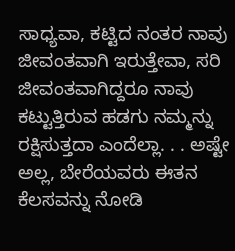ಸಾಧ್ಯವಾ, ಕಟ್ಟಿದ ನಂತರ ನಾವು ಜೀವಂತವಾಗಿ ಇರುತ್ತೇವಾ, ಸರಿ ಜೀವಂತವಾಗಿದ್ದರೂ ನಾವು ಕಟ್ಟುತ್ತಿರುವ ಹಡಗು ನಮ್ಮನ್ನು ರಕ್ಷಿಸುತ್ತದಾ ಎಂದೆಲ್ಲಾ. . . ಅಷ್ಟೇ ಅಲ್ಲ, ಬೇರೆಯವರು ಈತನ ಕೆಲಸವನ್ನು ನೋಡಿ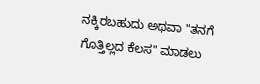ನಕ್ಕಿರಬಹುದು ಅಥವಾ "ತನಗೆ ಗೊತ್ತಿಲ್ಲದ ಕೆಲಸ" ಮಾಡಲು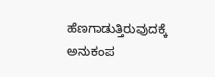ಹೆಣಗಾಡುತ್ತಿರುವುದಕ್ಕೆ ಅನುಕಂಪ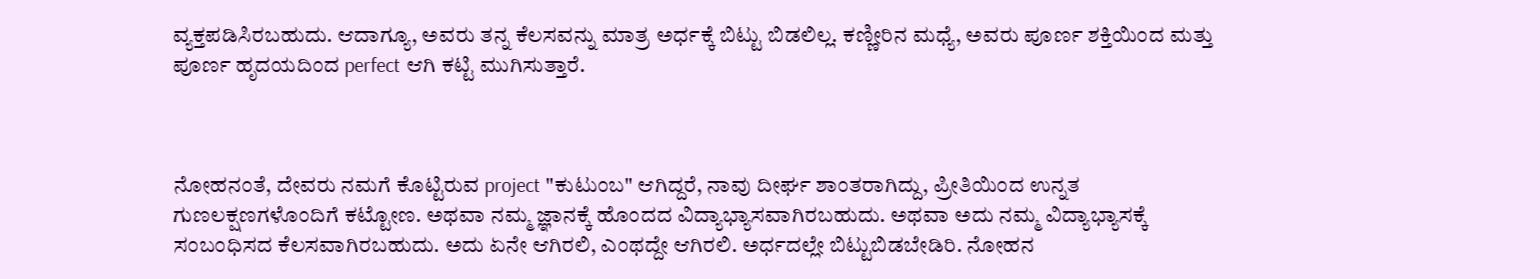ವ್ಯಕ್ತಪಡಿಸಿರಬಹುದು. ಆದಾಗ್ಯೂ, ಅವರು ತನ್ನ ಕೆಲಸವನ್ನು ಮಾತ್ರ ಅರ್ಧಕ್ಕೆ ಬಿಟ್ಟು ಬಿಡಲಿಲ್ಲ. ಕಣ್ಣೀರಿನ ಮಧ್ಯೆ, ಅವರು ಪೂರ್ಣ ಶಕ್ತಿಯಿಂದ ಮತ್ತು ಪೂರ್ಣ ಹೃದಯದಿಂದ perfect ಆಗಿ ಕಟ್ಟಿ ಮುಗಿಸುತ್ತಾರೆ.



ನೋಹನಂತೆ, ದೇವರು ನಮಗೆ ಕೊಟ್ಟಿರುವ project "ಕುಟುಂಬ" ಆಗಿದ್ದರೆ, ನಾವು ದೀರ್ಘ ಶಾಂತರಾಗಿದ್ದು, ಪ್ರೀತಿಯಿಂದ ಉನ್ನತ ಗುಣಲಕ್ಷಣಗಳೊಂದಿಗೆ ಕಟ್ಟೋಣ. ಅಥವಾ ನಮ್ಮ ಜ್ಞಾನಕ್ಕೆ ಹೊಂದದ ವಿದ್ಯಾಭ್ಯಾಸವಾಗಿರಬಹುದು. ಅಥವಾ ಅದು ನಮ್ಮ ವಿದ್ಯಾಭ್ಯಾಸಕ್ಕೆ ಸಂಬಂಧಿಸದ ಕೆಲಸವಾಗಿರಬಹುದು. ಅದು ಏನೇ ಆಗಿರಲಿ, ಎಂಥದ್ದೇ ಆಗಿರಲಿ. ಅರ್ಧದಲ್ಲೇ ಬಿಟ್ಟುಬಿಡಬೇಡಿರಿ. ನೋಹನ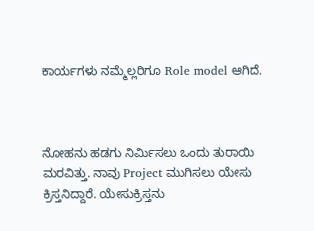ಕಾರ್ಯಗಳು ನಮ್ಮೆಲ್ಲರಿಗೂ Role model ಆಗಿದೆ.



ನೋಹನು ಹಡಗು ನಿರ್ಮಿಸಲು ಒಂದು ತುರಾಯಿ ಮರವಿತ್ತು. ನಾವು Project ಮುಗಿಸಲು ಯೇಸು ಕ್ರಿಸ್ತನಿದ್ದಾರೆ. ಯೇಸುಕ್ರಿಸ್ತನು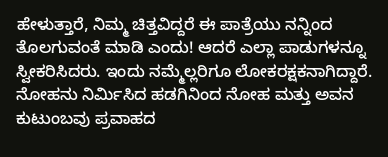ಹೇಳುತ್ತಾರೆ, ನಿಮ್ಮ ಚಿತ್ತವಿದ್ದರೆ ಈ ಪಾತ್ರೆಯು ನನ್ನಿಂದ ತೊಲಗುವಂತೆ ಮಾಡಿ ಎಂದು! ಆದರೆ ಎಲ್ಲಾ ಪಾಡುಗಳನ್ನೂ ಸ್ವೀಕರಿಸಿದರು. ಇಂದು ನಮ್ಮೆಲ್ಲರಿಗೂ ಲೋಕರಕ್ಷಕನಾಗಿದ್ದಾರೆ. ನೋಹನು ನಿರ್ಮಿಸಿದ ಹಡಗಿನಿಂದ ನೋಹ ಮತ್ತು ಅವನ ಕುಟುಂಬವು ಪ್ರವಾಹದ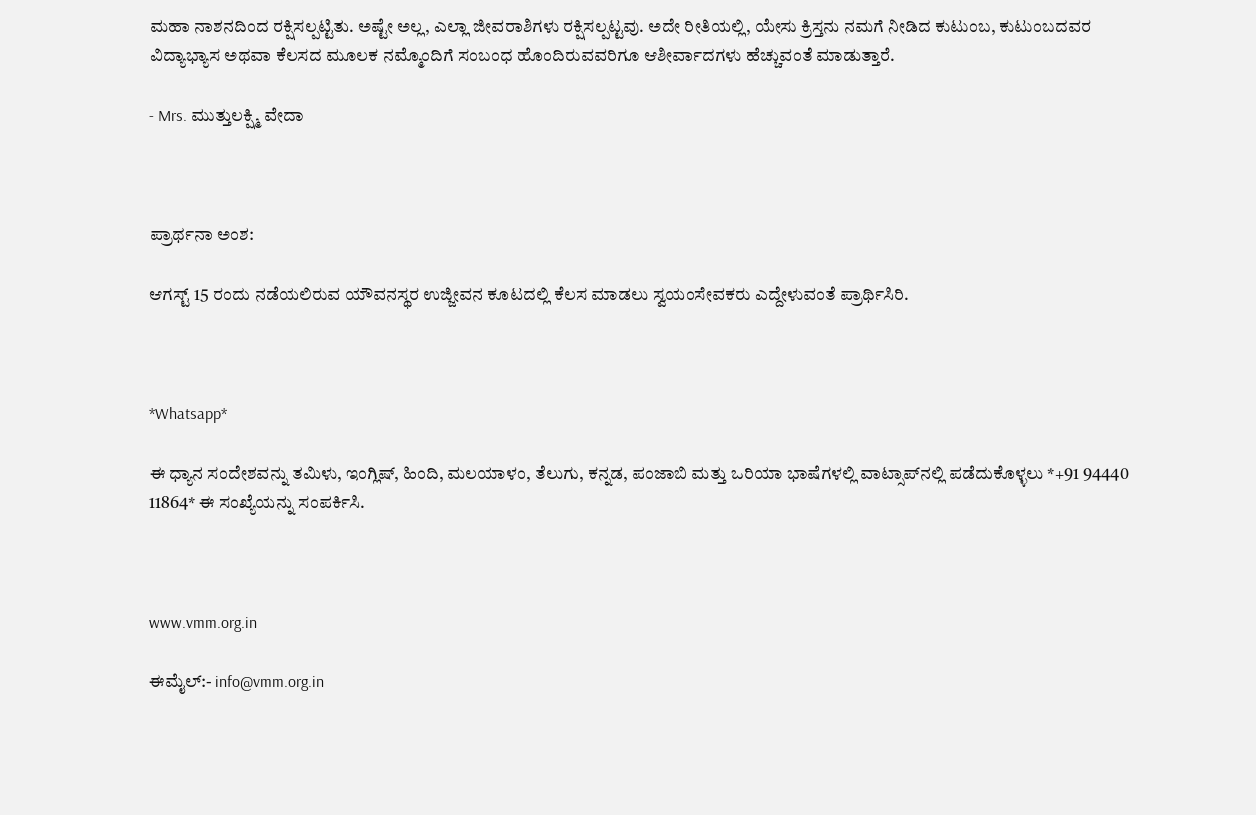ಮಹಾ ನಾಶನದಿಂದ ರಕ್ಷಿಸಲ್ಪಟ್ಟಿತು. ಅಷ್ಟೇ ಅಲ್ಲ, ಎಲ್ಲಾ ಜೀವರಾಶಿಗಳು ರಕ್ಷಿಸಲ್ಪಟ್ಟವು. ಅದೇ ರೀತಿಯಲ್ಲಿ, ಯೇಸು ಕ್ರಿಸ್ತನು ನಮಗೆ ನೀಡಿದ ಕುಟುಂಬ, ಕುಟುಂಬದವರ ವಿದ್ಯಾಭ್ಯಾಸ ಅಥವಾ ಕೆಲಸದ ಮೂಲಕ ನಮ್ಮೊಂದಿಗೆ ಸಂಬಂಧ ಹೊಂದಿರುವವರಿಗೂ ಆಶೀರ್ವಾದಗಳು ಹೆಚ್ಚುವಂತೆ ಮಾಡುತ್ತಾರೆ.

- Mrs. ಮುತ್ತುಲಕ್ಷ್ಮಿ ವೇದಾ



ಪ್ರಾರ್ಥನಾ ಅಂಶ:

ಆಗಸ್ಟ್ 15 ರಂದು ನಡೆಯಲಿರುವ ಯೌವನಸ್ಥರ ಉಜ್ಜೀವನ ಕೂಟದಲ್ಲಿ ಕೆಲಸ ಮಾಡಲು ಸ್ವಯಂಸೇವಕರು ಎದ್ದೇಳುವಂತೆ ಪ್ರಾರ್ಥಿಸಿರಿ.



*Whatsapp*

ಈ ಧ್ಯಾನ ಸಂದೇಶವನ್ನು ತಮಿಳು, ಇಂಗ್ಲಿಷ್, ಹಿಂದಿ, ಮಲಯಾಳಂ, ತೆಲುಗು, ಕನ್ನಡ, ಪಂಜಾಬಿ ಮತ್ತು ಒರಿಯಾ ಭಾಷೆಗಳಲ್ಲಿ ವಾಟ್ಸಾಪ್‌ನಲ್ಲಿ ಪಡೆದುಕೊಳ್ಳಲು *+91 94440 11864* ಈ ಸಂಖ್ಯೆಯನ್ನು ಸಂಪರ್ಕಿಸಿ.



www.vmm.org.in

ಈಮೈಲ್:- info@vmm.org.in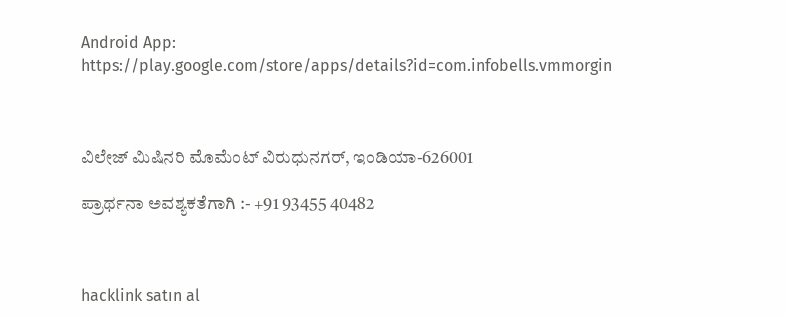Android App: https://play.google.com/store/apps/details?id=com.infobells.vmmorgin



ವಿಲೇಜ್ ಮಿಷಿನರಿ ಮೊಮೆಂಟ್ ವಿರುಧುನಗರ್, ಇಂಡಿಯಾ-626001

ಪ್ರಾರ್ಥನಾ ಅವಶ್ಯಕತೆಗಾಗಿ :- +91 93455 40482



hacklink satın al